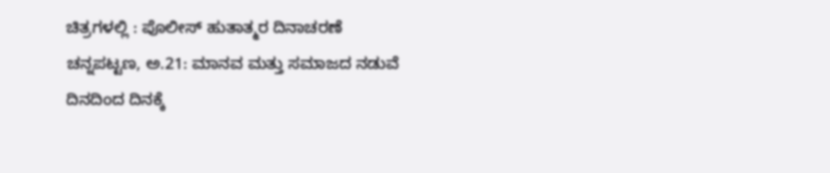ಚಿತ್ರಗಳಲ್ಲಿ : ಪೊಲೀಸ್ ಹುತಾತ್ಮರ ದಿನಾಚರಣೆ
ಚನ್ನಪಟ್ಟಣ, ಅ.21: ಮಾನವ ಮತ್ತು ಸಮಾಜದ ನಡುವೆ ದಿನದಿಂದ ದಿನಕ್ಕೆ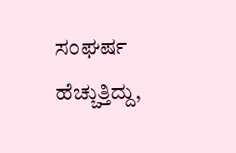ಸಂಘರ್ಷ ಹೆಚ್ಚುತ್ತಿದ್ದು,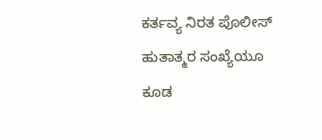ಕರ್ತವ್ಯ ನಿರತ ಪೊಲೀಸ್ ಹುತಾತ್ಮರ ಸಂಖ್ಯೆಯೂ ಕೂಡ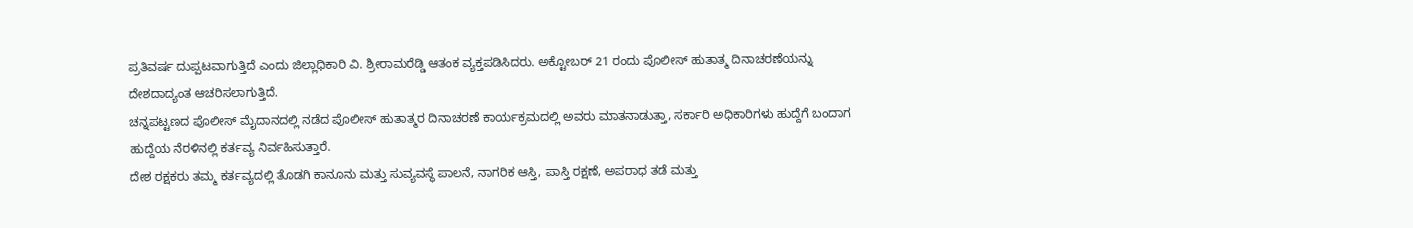ಪ್ರತಿವರ್ಷ ದುಪ್ಪಟವಾಗುತ್ತಿದೆ ಎಂದು ಜಿಲ್ಲಾಧಿಕಾರಿ ವಿ. ಶ್ರೀರಾಮರೆಡ್ಡಿ ಆತಂಕ ವ್ಯಕ್ತಪಡಿಸಿದರು. ಅಕ್ಟೋಬರ್ 21 ರಂದು ಪೊಲೀಸ್ ಹುತಾತ್ಮ ದಿನಾಚರಣೆಯನ್ನು ದೇಶದಾದ್ಯಂತ ಆಚರಿಸಲಾಗುತ್ತಿದೆ.
ಚನ್ನಪಟ್ಟಣದ ಪೊಲೀಸ್ ಮೈದಾನದಲ್ಲಿ ನಡೆದ ಪೊಲೀಸ್ ಹುತಾತ್ಮರ ದಿನಾಚರಣೆ ಕಾರ್ಯಕ್ರಮದಲ್ಲಿ ಅವರು ಮಾತನಾಡುತ್ತಾ, ಸರ್ಕಾರಿ ಅಧಿಕಾರಿಗಳು ಹುದ್ದೆಗೆ ಬಂದಾಗ ಹುದ್ದೆಯ ನೆರಳಿನಲ್ಲಿ ಕರ್ತವ್ಯ ನಿರ್ವಹಿಸುತ್ತಾರೆ.
ದೇಶ ರಕ್ಷಕರು ತಮ್ಮ ಕರ್ತವ್ಯದಲ್ಲಿ ತೊಡಗಿ ಕಾನೂನು ಮತ್ತು ಸುವ್ಯವಸ್ಥೆ ಪಾಲನೆ, ನಾಗರಿಕ ಆಸ್ತಿ, ಪಾಸ್ತಿ ರಕ್ಷಣೆ, ಅಪರಾಧ ತಡೆ ಮತ್ತು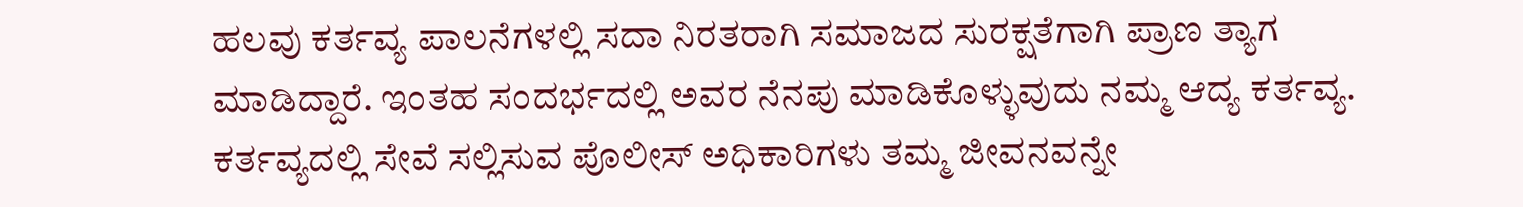ಹಲವು ಕರ್ತವ್ಯ ಪಾಲನೆಗಳಲ್ಲಿ ಸದಾ ನಿರತರಾಗಿ ಸಮಾಜದ ಸುರಕ್ಷತೆಗಾಗಿ ಪ್ರಾಣ ತ್ಯಾಗ ಮಾಡಿದ್ದಾರೆ. ಇಂತಹ ಸಂದರ್ಭದಲ್ಲಿ ಅವರ ನೆನಪು ಮಾಡಿಕೊಳ್ಳುವುದು ನಮ್ಮ ಆದ್ಯ ಕರ್ತವ್ಯ.
ಕರ್ತವ್ಯದಲ್ಲಿ ಸೇವೆ ಸಲ್ಲಿಸುವ ಪೊಲೀಸ್ ಅಧಿಕಾರಿಗಳು ತಮ್ಮ ಜೀವನವನ್ನೇ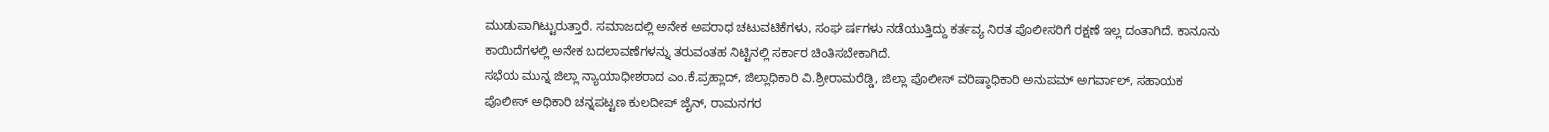ಮುಡುಪಾಗಿಟ್ಟುರುತ್ತಾರೆ. ಸಮಾಜದಲ್ಲಿ ಅನೇಕ ಅಪರಾಧ ಚಟುವಟಿಕೆಗಳು, ಸಂಘ ರ್ಷಗಳು ನಡೆಯುತ್ತಿದ್ದು ಕರ್ತವ್ಯ ನಿರತ ಪೊಲೀಸರಿಗೆ ರಕ್ಷಣೆ ಇಲ್ಲ ದಂತಾಗಿದೆ. ಕಾನೂನು ಕಾಯಿದೆಗಳಲ್ಲಿ ಅನೇಕ ಬದಲಾವಣೆಗಳನ್ನು ತರುವಂತಹ ನಿಟ್ಟಿನಲ್ಲಿ ಸರ್ಕಾರ ಚಿಂತಿಸಬೇಕಾಗಿದೆ.
ಸಭೆಯ ಮುನ್ನ ಜಿಲ್ಲಾ ನ್ಯಾಯಾಧೀಶರಾದ ಎಂ.ಕೆ.ಪ್ರಹ್ಲಾದ್, ಜಿಲ್ಲಾಧಿಕಾರಿ ವಿ.ಶ್ರೀರಾಮರೆಡ್ಡಿ, ಜಿಲ್ಲಾ ಪೊಲೀಸ್ ವರಿಷ್ಠಾಧಿಕಾರಿ ಅನುಪಮ್ ಅಗರ್ವಾಲ್, ಸಹಾಯಕ ಪೊಲೀಸ್ ಅಧಿಕಾರಿ ಚನ್ನಪಟ್ಟಣ ಕುಲದೀಪ್ ಜೈನ್, ರಾಮನಗರ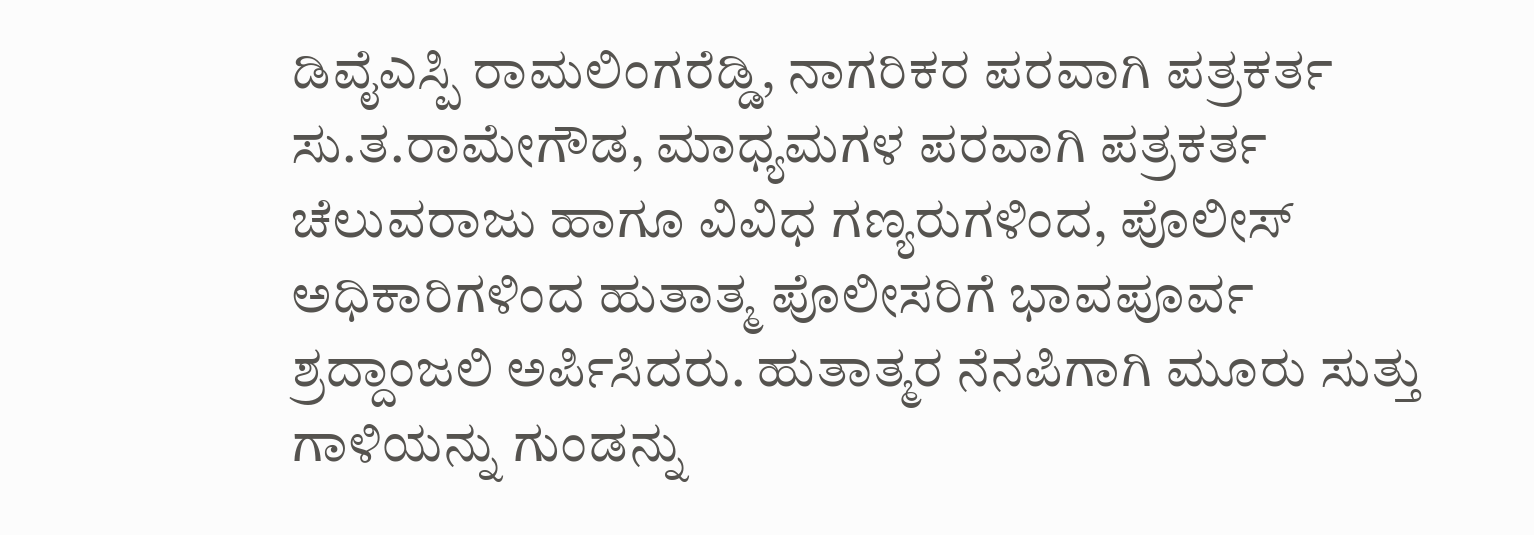ಡಿವೈಎಸ್ಪಿ ರಾಮಲಿಂಗರೆಡ್ಡಿ, ನಾಗರಿಕರ ಪರವಾಗಿ ಪತ್ರಕರ್ತ ಸು.ತ.ರಾಮೇಗೌಡ, ಮಾಧ್ಯಮಗಳ ಪರವಾಗಿ ಪತ್ರಕರ್ತ ಚೆಲುವರಾಜು ಹಾಗೂ ವಿವಿಧ ಗಣ್ಯರುಗಳಿಂದ, ಪೊಲೀಸ್ ಅಧಿಕಾರಿಗಳಿಂದ ಹುತಾತ್ಮ ಪೊಲೀಸರಿಗೆ ಭಾವಪೂರ್ವ ಶ್ರದ್ದಾಂಜಲಿ ಅರ್ಪಿಸಿದರು. ಹುತಾತ್ಮರ ನೆನಪಿಗಾಗಿ ಮೂರು ಸುತ್ತು ಗಾಳಿಯನ್ನು ಗುಂಡನ್ನು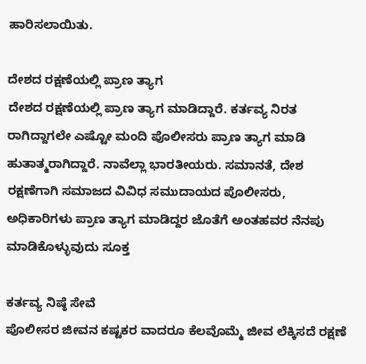ಹಾರಿಸಲಾಯಿತು.

ದೇಶದ ರಕ್ಷಣೆಯಲ್ಲಿ ಪ್ರಾಣ ತ್ಯಾಗ
ದೇಶದ ರಕ್ಷಣೆಯಲ್ಲಿ ಪ್ರಾಣ ತ್ಯಾಗ ಮಾಡಿದ್ದಾರೆ. ಕರ್ತವ್ಯ ನಿರತ ರಾಗಿದ್ದಾಗಲೇ ಎಷ್ಟೋ ಮಂದಿ ಪೊಲೀಸರು ಪ್ರಾಣ ತ್ಯಾಗ ಮಾಡಿ ಹುತಾತ್ಮರಾಗಿದ್ದಾರೆ. ನಾವೆಲ್ಲಾ ಭಾರತೀಯರು. ಸಮಾನತೆ, ದೇಶ ರಕ್ಷಣೆಗಾಗಿ ಸಮಾಜದ ವಿವಿಧ ಸಮುದಾಯದ ಪೊಲೀಸರು, ಅಧಿಕಾರಿಗಳು ಪ್ರಾಣ ತ್ಯಾಗ ಮಾಡಿದ್ದರ ಜೊತೆಗೆ ಅಂತಹವರ ನೆನಪು ಮಾಡಿಕೊಳ್ಳುವುದು ಸೂಕ್ತ

ಕರ್ತವ್ಯ ನಿಷ್ಠೆ ಸೇವೆ
ಪೊಲೀಸರ ಜೀವನ ಕಷ್ಟಕರ ವಾದರೂ ಕೆಲವೊಮ್ಮೆ ಜೀವ ಲೆಕ್ಕಿಸದೆ ರಕ್ಷಣೆ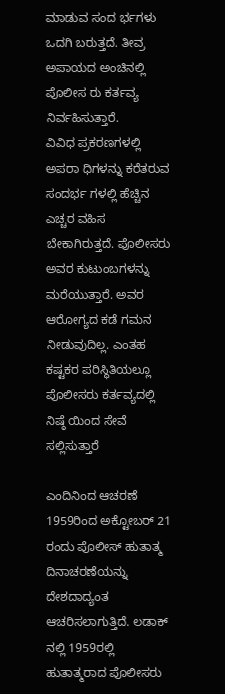ಮಾಡುವ ಸಂದ ರ್ಭಗಳು ಒದಗಿ ಬರುತ್ತದೆ. ತೀವ್ರ ಅಪಾಯದ ಅಂಚಿನಲ್ಲಿ ಪೊಲೀಸ ರು ಕರ್ತವ್ಯ ನಿರ್ವಹಿಸುತ್ತಾರೆ.
ವಿವಿಧ ಪ್ರಕರಣಗಳಲ್ಲಿ ಅಪರಾ ಧಿಗಳನ್ನು ಕರೆತರುವ ಸಂದರ್ಭ ಗಳಲ್ಲಿ ಹೆಚ್ಚಿನ ಎಚ್ಚರ ವಹಿಸ ಬೇಕಾಗಿರುತ್ತದೆ. ಪೊಲೀಸರು ಅವರ ಕುಟುಂಬಗಳನ್ನು ಮರೆಯುತ್ತಾರೆ. ಅವರ ಆರೋಗ್ಯದ ಕಡೆ ಗಮನ ನೀಡುವುದಿಲ್ಲ. ಎಂತಹ ಕಷ್ಟಕರ ಪರಿಸ್ಥಿತಿಯಲ್ಲೂ ಪೊಲೀಸರು ಕರ್ತವ್ಯದಲ್ಲಿ ನಿಷ್ಠೆ ಯಿಂದ ಸೇವೆ ಸಲ್ಲಿಸುತ್ತಾರೆ

ಎಂದಿನಿಂದ ಆಚರಣೆ
1959ರಿಂದ ಅಕ್ಟೋಬರ್ 21 ರಂದು ಪೊಲೀಸ್ ಹುತಾತ್ಮ ದಿನಾಚರಣೆಯನ್ನು ದೇಶದಾದ್ಯಂತ ಆಚರಿಸಲಾಗುತ್ತಿದೆ. ಲಡಾಕ್ ನಲ್ಲಿ 1959ರಲ್ಲಿ ಹುತಾತ್ಮರಾದ ಪೊಲೀಸರು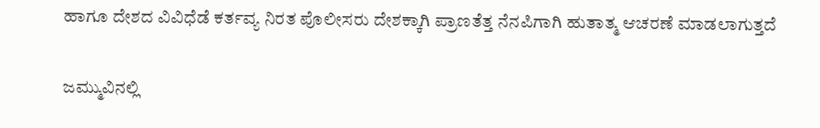ಹಾಗೂ ದೇಶದ ವಿವಿಧೆಡೆ ಕರ್ತವ್ಯ ನಿರತ ಪೊಲೀಸರು ದೇಶಕ್ಕಾಗಿ ಪ್ರಾಣತೆತ್ತ ನೆನಪಿಗಾಗಿ ಹುತಾತ್ಮ ಆಚರಣೆ ಮಾಡಲಾಗುತ್ತದೆ

ಜಮ್ಮುವಿನಲ್ಲಿ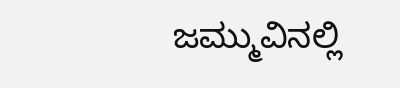ಜಮ್ಮುವಿನಲ್ಲಿ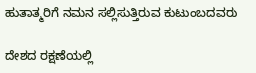ಹುತಾತ್ಮರಿಗೆ ನಮನ ಸಲ್ಲಿಸುತ್ತಿರುವ ಕುಟುಂಬದವರು

ದೇಶದ ರಕ್ಷಣೆಯಲ್ಲಿ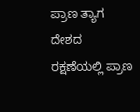ಪ್ರಾಣ ತ್ಯಾಗ
ದೇಶದ ರಕ್ಷಣೆಯಲ್ಲಿ ಪ್ರಾಣ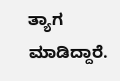ತ್ಯಾಗ ಮಾಡಿದ್ದಾರೆ.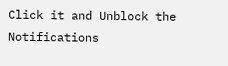Click it and Unblock the Notifications